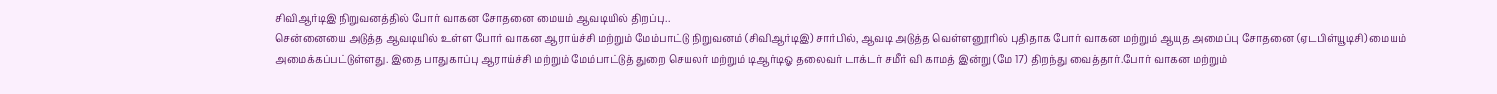சிவிஆர்டிஇ நிறுவனத்தில் போர் வாகன சோதனை மையம் ஆவடியில் திறப்பு..
சென்னையை அடுத்த ஆவடியில் உள்ள போர் வாகன ஆராய்ச்சி மற்றும் மேம்பாட்டு நிறுவனம் (சிவிஆர்டிஇ) சார்பில், ஆவடி அடுத்த வெள்ளனூரில் புதிதாக போர் வாகன மற்றும் ஆயுத அமைப்பு சோதனை (ஏடபிள்யூடிசி) மையம் அமைக்கப்பட்டுள்ளது. இதை பாதுகாப்பு ஆராய்ச்சி மற்றும் மேம்பாட்டுத் துறை செயலர் மற்றும் டிஆர்டிஓ தலைவர் டாக்டர் சமீர் வி காமத் இன்று (மே 17) திறந்து வைத்தார்.போர் வாகன மற்றும்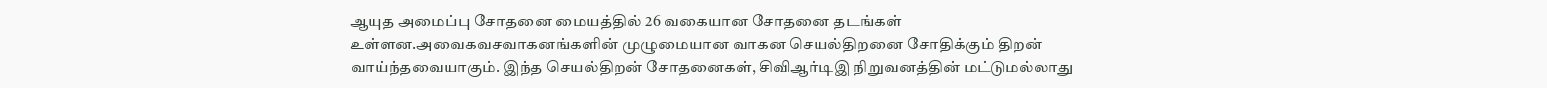ஆயுத அமைப்பு சோதனை மையத்தில் 26 வகையான சோதனை தடங்கள் உள்ளன.அவைகவசவாகனங்களின் முழுமையான வாகன செயல்திறனை சோதிக்கும் திறன் வாய்ந்தவையாகும். இந்த செயல்திறன் சோதனைகள், சிவிஆர்டிஇ நிறுவனத்தின் மட்டுமல்லாது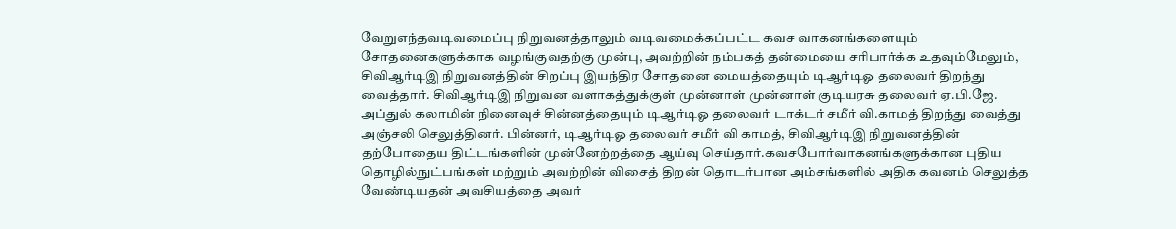வேறுஎந்தவடிவமைப்பு நிறுவனத்தாலும் வடிவமைக்கப்பட்ட கவச வாகனங்களையும் சோதனைகளுக்காக வழங்குவதற்கு முன்பு, அவற்றின் நம்பகத் தன்மையை சரிபார்க்க உதவும்மேலும்,
சிவிஆர்டிஇ நிறுவனத்தின் சிறப்பு இயந்திர சோதனை மையத்தையும் டிஆர்டிஓ தலைவர் திறந்து வைத்தார். சிவிஆர்டிஇ நிறுவன வளாகத்துக்குள் முன்னாள் முன்னாள் குடியரசு தலைவர் ஏ.பி.ஜே. அப்துல் கலாமின் நினைவுச் சின்னத்தையும் டிஆர்டிஓ தலைவர் டாக்டர் சமீர் வி.காமத் திறந்து வைத்து அஞ்சலி செலுத்தினர். பின்னர், டிஆர்டிஓ தலைவர் சமீர் வி காமத், சிவிஆர்டிஇ நிறுவனத்தின் தற்போதைய திட்டங்களின் முன்னேற்றத்தை ஆய்வு செய்தார்.கவசபோர்வாகனங்களுக்கான புதிய தொழில்நுட்பங்கள் மற்றும் அவற்றின் விசைத் திறன் தொடர்பான அம்சங்களில் அதிக கவனம் செலுத்த வேண்டியதன் அவசியத்தை அவர்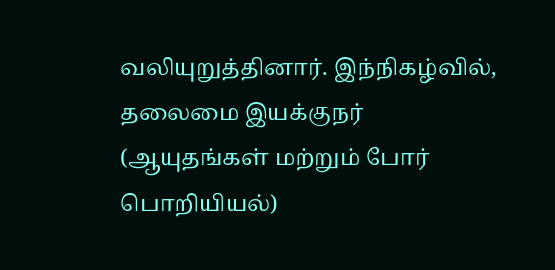வலியுறுத்தினார். இந்நிகழ்வில், தலைமை இயக்குநர் (ஆயுதங்கள் மற்றும் போர் பொறியியல்)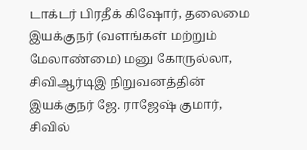டாக்டர் பிரதீக் கிஷோர், தலைமை இயக்குநர் (வளங்கள் மற்றும் மேலாண்மை) மனு கோருல்லா, சிவிஆர்டிஇ நிறுவனத்தின் இயக்குநர் ஜே. ராஜேஷ் குமார், சிவில்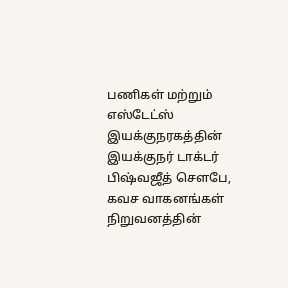பணிகள் மற்றும் எஸ்டேட்ஸ் இயக்குநரகத்தின் இயக்குநர் டாக்டர் பிஷ்வஜீத் சௌபே, கவச வாகனங்கள் நிறுவனத்தின்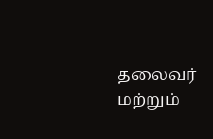தலைவர் மற்றும்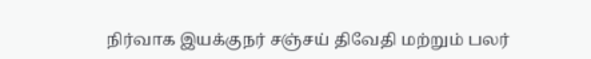நிர்வாக இயக்குநர் சஞ்சய் திவேதி மற்றும் பலர்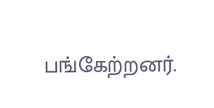பங்கேற்றனர்.